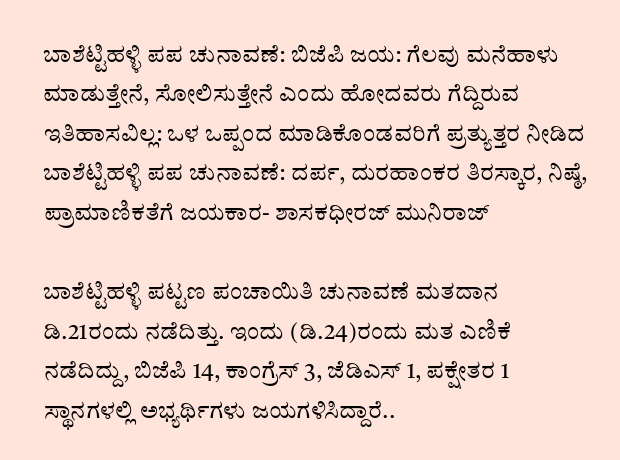ಬಾಶೆಟ್ಟಿಹಳ್ಳಿ ಪಪ ಚುನಾವಣೆ: ಬಿಜೆಪಿ ಜಯ: ಗೆಲವು ಮನೆಹಾಳು ಮಾಡುತ್ತೇನೆ, ಸೋಲಿಸುತ್ತೇನೆ ಎಂದು ಹೋದವರು ಗೆದ್ದಿರುವ ಇತಿಹಾಸವಿಲ್ಲ: ಒಳ ಒಪ್ಪಂದ‌ ಮಾಡಿಕೊಂಡವರಿಗೆ ಪ್ರತ್ಯುತ್ತರ ನೀಡಿದ ಬಾಶೆಟ್ಟಿಹಳ್ಳಿ ಪಪ ಚುನಾವಣೆ: ದರ್ಪ, ದುರಹಾಂಕರ ತಿರಸ್ಕಾರ, ನಿಷ್ಠೆ, ಪ್ರಾಮಾಣಿಕತೆಗೆ ಜಯಕಾರ- ಶಾಸಕ‌ಧೀರಜ್ ಮುನಿರಾಜ್

ಬಾಶೆಟ್ಟಿಹಳ್ಳಿ ಪಟ್ಟಣ ಪಂಚಾಯಿತಿ ಚುನಾವಣೆ ಮತದಾನ ಡಿ.21ರಂದು ನಡೆದಿತ್ತು. ಇಂದು (ಡಿ.24)ರಂದು ಮತ ಎಣಿಕೆ ನಡೆದಿದ್ದು, ಬಿಜೆಪಿ 14, ಕಾಂಗ್ರೆಸ್ 3, ಜೆಡಿಎಸ್ 1, ಪಕ್ಷೇತರ 1 ಸ್ಥಾನಗಳಲ್ಲಿ ಅಭ್ಯರ್ಥಿಗಳು ಜಯಗಳಿಸಿದ್ದಾರೆ..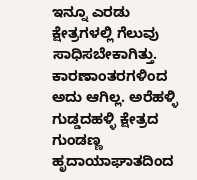ಇನ್ನೂ ಎರಡು ಕ್ಷೇತ್ರಗಳಲ್ಲಿ ಗೆಲುವು ಸಾಧಿಸಬೇಕಾಗಿತ್ತು. ಕಾರಣಾಂತರಗಳಿಂದ ಅದು ಆಗಿಲ್ಲ. ಅರೆಹಳ್ಳಿ ಗುಡ್ಡದಹಳ್ಳಿ ಕ್ಷೇತ್ರದ ಗುಂಡಣ್ಣ ಹೃದಾಯಾಘಾತದಿಂದ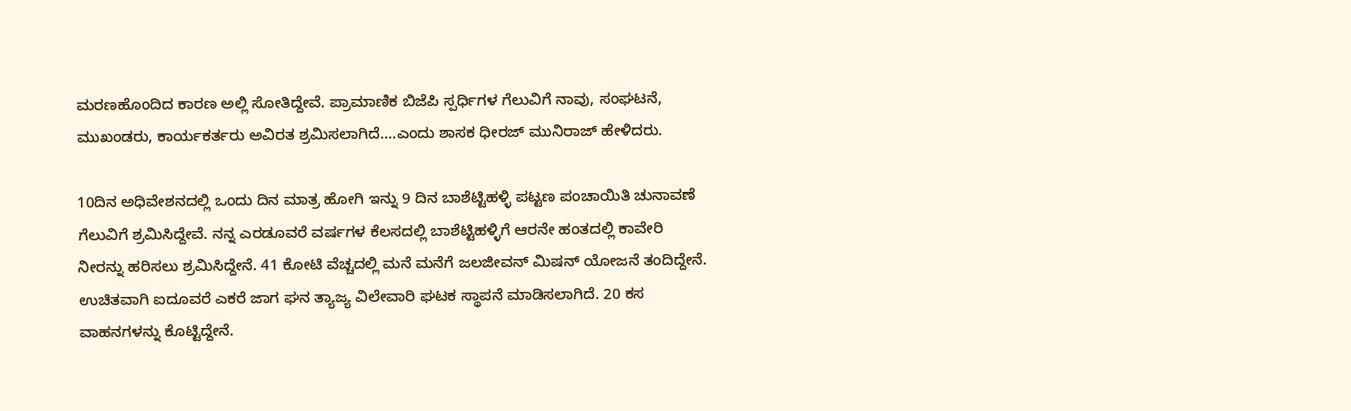ಮರಣಹೊಂದಿದ ಕಾರಣ ಅಲ್ಲಿ ಸೋತಿದ್ದೇವೆ. ಪ್ರಾಮಾಣಿಕ ಬಿಜೆಪಿ ಸ್ಪರ್ಧಿಗಳ ಗೆಲುವಿಗೆ ನಾವು, ಸಂಘಟನೆ, ಮುಖಂಡರು, ಕಾರ್ಯಕರ್ತರು ಅವಿರತ ಶ್ರಮಿಸಲಾಗಿದೆ….ಎಂದು ಶಾಸಕ ಧೀರಜ್ ಮುನಿರಾಜ್ ಹೇಳಿದರು.

10ದಿನ ಅಧಿವೇಶನದಲ್ಲಿ ಒಂದು ದಿನ ಮಾತ್ರ ಹೋಗಿ ಇನ್ನು 9 ದಿನ ಬಾಶೆಟ್ಟಿಹಳ್ಳಿ ಪಟ್ಟಣ ಪಂಚಾಯಿತಿ ಚುನಾವಣೆ ಗೆಲುವಿಗೆ ಶ್ರಮಿಸಿದ್ದೇವೆ. ನನ್ನ ಎರಡೂವರೆ ವರ್ಷಗಳ ಕೆಲಸದಲ್ಲಿ ಬಾಶೆಟ್ಟಿಹಳ್ಳಿಗೆ ಆರನೇ ಹಂತದಲ್ಲಿ ಕಾವೇರಿ ನೀರನ್ನು ಹರಿಸಲು ಶ್ರಮಿಸಿದ್ದೇನೆ. 41 ಕೋಟಿ ವೆಚ್ಚದಲ್ಲಿ ಮನೆ ಮನೆಗೆ ಜಲಜೀವನ್ ಮಿಷನ್ ಯೋಜನೆ ತಂದಿದ್ದೇನೆ. ಉಚಿತವಾಗಿ ಐದೂವರೆ ಎಕರೆ ಜಾಗ ಘನ ತ್ಯಾಜ್ಯ ವಿಲೇವಾರಿ ಘಟಕ ಸ್ಥಾಪನೆ ಮಾಡಿಸಲಾಗಿದೆ. 20 ಕಸ ವಾಹನಗಳನ್ನು ಕೊಟ್ಟಿದ್ದೇನೆ.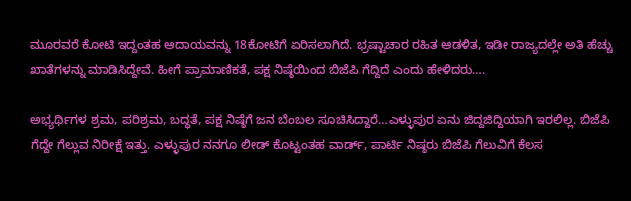ಮೂರವರೆ ಕೋಟಿ ಇದ್ದಂತಹ ಆದಾಯವನ್ನು 18ಕೋಟಿಗೆ ಏರಿಸಲಾಗಿದೆ. ಭ್ರಷ್ಟಾಚಾರ ರಹಿತ ಆಡಳಿತ, ಇಡೀ ರಾಜ್ಯದಲ್ಲೇ ಅತಿ ಹೆಚ್ಚು ಖಾತೆಗಳನ್ನು ಮಾಡಿಸಿದ್ದೇವೆ. ಹೀಗೆ ಪ್ರಾಮಾಣಿಕತೆ, ಪಕ್ಷ ನಿಷ್ಠೆಯಿಂದ ಬಿಜೆಪಿ ಗೆದ್ದಿದೆ ಎಂದು ಹೇಳಿದರು….

ಅಭ್ಯರ್ಥಿಗಳ ಶ್ರಮ, ಪರಿಶ್ರಮ, ಬದ್ಧತೆ, ಪಕ್ಷ ನಿಷ್ಠೆಗೆ ಜನ ಬೆಂಬಲ ಸೂಚಿಸಿದ್ದಾರೆ…ಎಳ್ಳುಪುರ ಏನು ಜಿದ್ದಜಿದ್ದಿಯಾಗಿ ಇರಲಿಲ್ಲ. ಬಿಜೆಪಿ ಗೆದ್ದೇ ಗೆಲ್ಲುವ ನಿರೀಕ್ಷೆ ಇತ್ತು. ಎಳ್ಳುಪುರ ನನಗೂ ಲೀಡ್ ಕೊಟ್ಟಂತಹ ವಾರ್ಡ್, ಪಾರ್ಟಿ ನಿಷ್ಠರು ಬಿಜೆಪಿ ಗೆಲುವಿಗೆ ಕೆಲಸ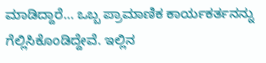ಮಾಡಿದ್ದಾರೆ… ಒಬ್ಬ ಪ್ರಾಮಾಣಿಕ ಕಾರ್ಯಕರ್ತನನ್ನು ಗೆಲ್ಲಿಸಿಕೊಂಡಿದ್ದೇವೆ. ಇಲ್ಲಿನ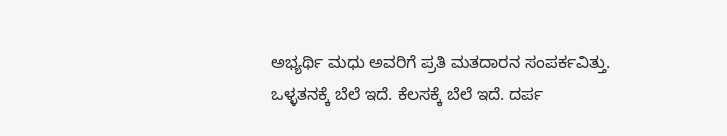ಅಭ್ಯರ್ಥಿ ಮಧು ಅವರಿಗೆ ಪ್ರತಿ ಮತದಾರನ ಸಂಪರ್ಕವಿತ್ತು. ಒಳ್ಳತನಕ್ಕೆ ಬೆಲೆ ಇದೆ. ಕೆಲಸಕ್ಕೆ ಬೆಲೆ ಇದೆ. ದರ್ಪ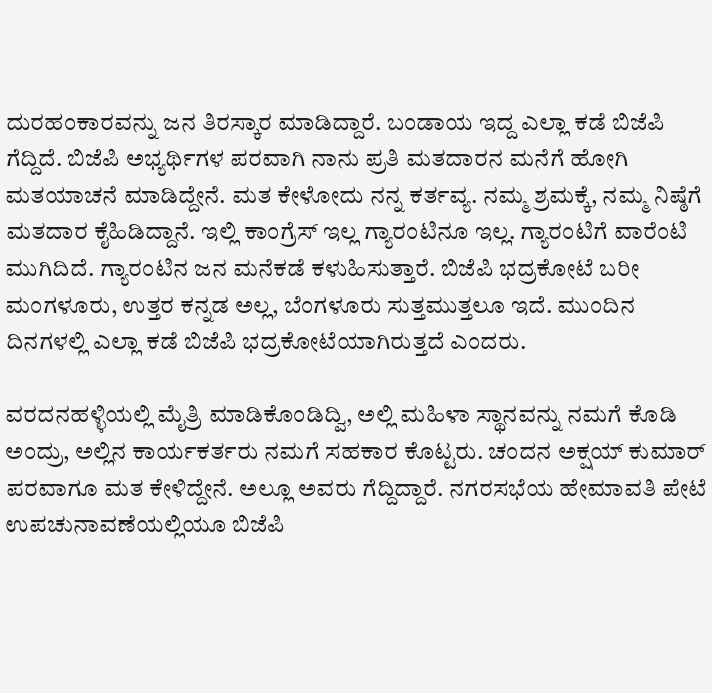ದುರಹಂಕಾರವನ್ನು ಜನ ತಿರಸ್ಕಾರ ಮಾಡಿದ್ದಾರೆ. ಬಂಡಾಯ ಇದ್ದ ಎಲ್ಲಾ ಕಡೆ ಬಿಜೆಪಿ ಗೆದ್ದಿದೆ. ಬಿಜೆಪಿ ಅಭ್ಯರ್ಥಿಗಳ ಪರವಾಗಿ ನಾನು ಪ್ರತಿ ಮತದಾರನ ಮನೆಗೆ ಹೋಗಿ ಮತಯಾಚನೆ ಮಾಡಿದ್ದೇನೆ. ಮತ ಕೇಳೋದು ನನ್ನ ಕರ್ತವ್ಯ. ನಮ್ಮ ಶ್ರಮಕ್ಕೆ, ನಮ್ಮ ನಿಷ್ಠೆಗೆ ಮತದಾರ ಕೈಹಿಡಿದ್ದಾನೆ. ಇಲ್ಲಿ ಕಾಂಗ್ರೆಸ್ ಇಲ್ಲ ಗ್ಯಾರಂಟಿನೂ ಇಲ್ಲ. ಗ್ಯಾರಂಟಿಗೆ ವಾರೆಂಟಿ ಮುಗಿದಿದೆ. ಗ್ಯಾರಂಟಿನ ಜನ ಮನೆಕಡೆ ಕಳುಹಿಸುತ್ತಾರೆ. ಬಿಜೆಪಿ ಭದ್ರಕೋಟೆ ಬರೀ ಮಂಗಳೂರು, ಉತ್ತರ‌ ಕನ್ನಡ ಅಲ್ಲ, ಬೆಂಗಳೂರು ಸುತ್ತಮುತ್ತಲೂ ಇದೆ. ಮುಂದಿನ ದಿನಗಳಲ್ಲಿ ಎಲ್ಲಾ ಕಡೆ ಬಿಜೆಪಿ ಭದ್ರಕೋಟೆಯಾಗಿರುತ್ತದೆ ಎಂದರು.

ವರದನಹಳ್ಳಿಯಲ್ಲಿ ಮೈತ್ರಿ ಮಾಡಿಕೊಂಡಿದ್ವಿ, ಅಲ್ಲಿ ಮಹಿಳಾ ಸ್ಥಾನವನ್ನು ನಮಗೆ ಕೊಡಿ ಅಂದ್ರು, ಅಲ್ಲಿನ ಕಾರ್ಯಕರ್ತರು ನಮಗೆ ಸಹಕಾರ ಕೊಟ್ಟರು. ಚಂದನ ಅಕ್ಷಯ್ ಕುಮಾರ್ ಪರವಾಗೂ ಮತ ಕೇಳಿದ್ದೇನೆ. ಅಲ್ಲೂ ಅವರು ಗೆದ್ದಿದ್ದಾರೆ. ನಗರಸಭೆಯ ಹೇಮಾವತಿ ಪೇಟೆ ಉಪಚುನಾವಣೆಯಲ್ಲಿಯೂ ಬಿಜೆಪಿ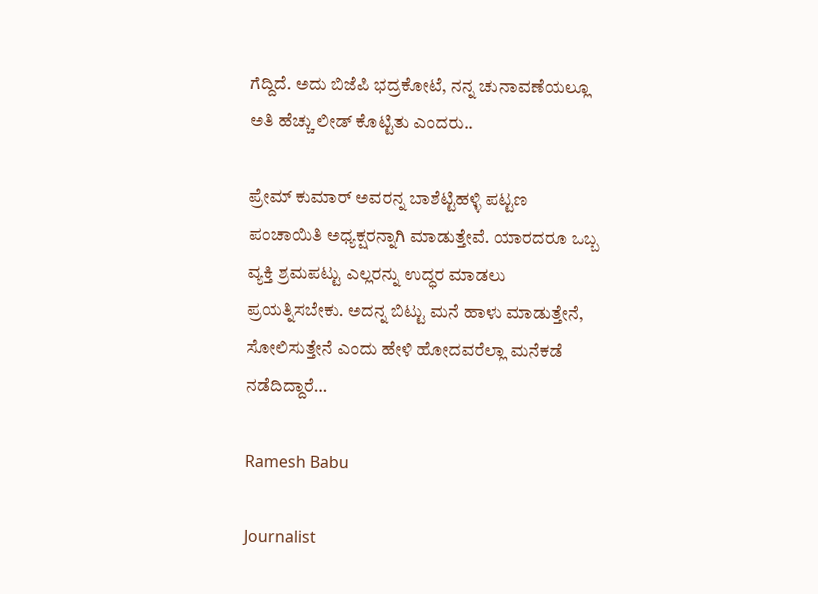ಗೆದ್ದಿದೆ. ಅದು ಬಿಜೆಪಿ ಭದ್ರಕೋಟೆ, ನನ್ನ ಚುನಾವಣೆಯಲ್ಲೂ ಅತಿ ಹೆಚ್ಚು ಲೀಡ್ ಕೊಟ್ಟಿತು ಎಂದರು..

ಪ್ರೇಮ್ ಕುಮಾರ್ ಅವರನ್ನ ಬಾಶೆಟ್ಟಿಹಳ್ಳಿ ಪಟ್ಟಣ ಪಂಚಾಯಿತಿ ಅಧ್ಯಕ್ಷರನ್ನಾಗಿ ಮಾಡುತ್ತೇವೆ. ಯಾರದರೂ ಒಬ್ಬ ವ್ಯಕ್ತಿ ಶ್ರಮಪಟ್ಟು ಎಲ್ಲರನ್ನು ಉದ್ಧರ ಮಾಡಲು ಪ್ರಯತ್ನಿಸಬೇಕು. ಅದನ್ನ ಬಿಟ್ಟು ಮನೆ ಹಾಳು ಮಾಡುತ್ತೇನೆ, ಸೋಲಿಸುತ್ತೇನೆ ಎಂದು ಹೇಳಿ ಹೋದವರೆಲ್ಲಾ ಮನೆ‌ಕಡೆ ನಡೆದಿದ್ದಾರೆ…

Ramesh Babu

Journalist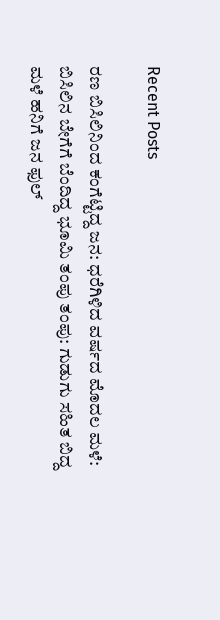Recent Posts

ರಣ ಬಿಸಿಲಿನಿಂದ ಕಂಗೆಟ್ಟಿದ್ದ ಜನ: ಧರೆಗಿಳಿದ ವರ್ಷದ ಮೊದಲ ಮಳೆ: ಬಿಸಿಲಿನ ಬೇಗೆಗೆ ಬೆಂದಿದ್ದ ಭೂಮಿ ತಂಪು ತಂಪು: ಗುಡುಗು ಸಹಿತ ಬಿದ್ದ ಮಳೆ ಹನಿಗೆ ಜನ ಫುಲ್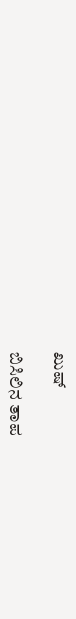ಖುಷ್

ಬಿಸಿಲಿನ ತಾಪ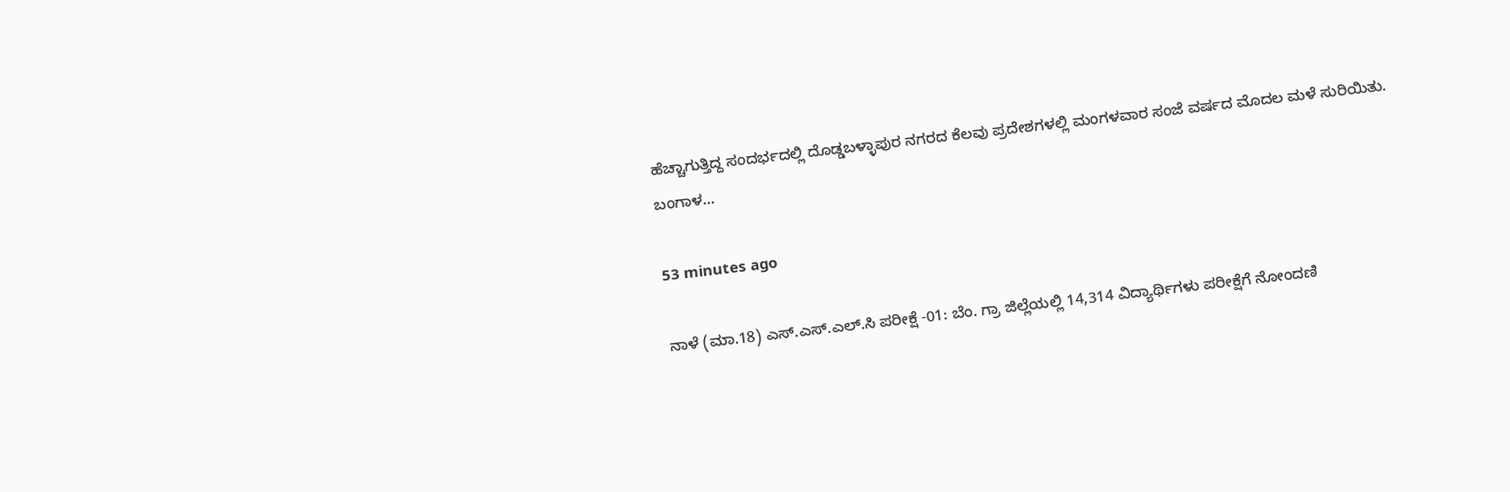ಹೆಚ್ಚಾಗುತ್ತಿದ್ದ ಸಂದರ್ಭದಲ್ಲಿ ದೊಡ್ಡಬಳ್ಳಾಪುರ ನಗರದ ಕೆಲವು ಪ್ರದೇಶಗಳಲ್ಲಿ ಮಂಗಳವಾರ ಸಂಜೆ ವರ್ಷದ ಮೊದಲ ಮಳೆ ಸುರಿಯಿತು. ಬಂಗಾಳ…

53 minutes ago

ನಾಳೆ (ಮಾ.18) ಎಸ್.ಎಸ್.ಎಲ್.ಸಿ ಪರೀಕ್ಷೆ -01: ಬೆಂ. ಗ್ರಾ ಜಿಲ್ಲೆಯಲ್ಲಿ 14,314 ವಿದ್ಯಾರ್ಥಿಗಳು ಪರೀಕ್ಷೆಗೆ ನೋಂದಣಿ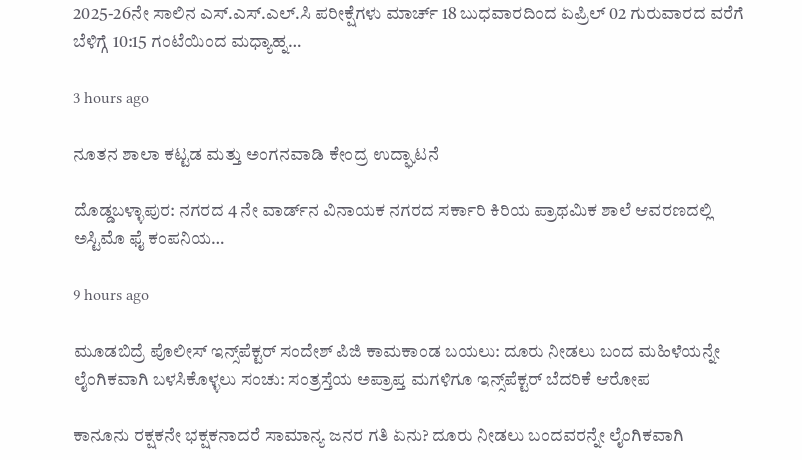2025-26ನೇ ಸಾಲಿನ ಎಸ್.ಎಸ್.ಎಲ್.ಸಿ ಪರೀಕ್ಷೆಗಳು ಮಾರ್ಚ್ 18 ಬುಧವಾರದಿಂದ ಏಪ್ರಿಲ್ 02 ಗುರುವಾರದ ವರೆಗೆ ಬೆಳಿಗ್ಗೆ 10:15 ಗಂಟೆಯಿಂದ ಮಧ್ಯಾಹ್ನ…

3 hours ago

ನೂತನ ಶಾಲಾ ಕಟ್ಟಡ ಮತ್ತು ಅಂಗನವಾಡಿ ಕೇಂದ್ರ ಉದ್ಘಾಟನೆ

ದೊಡ್ಡಬಳ್ಳಾಪುರ: ನಗರದ 4 ನೇ ವಾರ್ಡ್‌ನ ವಿನಾಯಕ ನಗರದ ಸರ್ಕಾರಿ ಕಿರಿಯ ಪ್ರಾಥಮಿಕ ಶಾಲೆ ಆವರಣದಲ್ಲಿ ಅಸ್ಟಿಮೊ ಫೈ ಕಂಪನಿಯ…

9 hours ago

ಮೂಡಬಿದ್ರೆ ಪೊಲೀಸ್ ಇನ್ಸ್‌ಪೆಕ್ಟರ್ ಸಂದೇಶ್ ಪಿಜಿ ಕಾಮಕಾಂಡ ಬಯಲು: ದೂರು ನೀಡಲು ಬಂದ ಮಹಿಳೆಯನ್ನೇ ಲೈಂಗಿಕವಾಗಿ ಬಳಸಿಕೊಳ್ಳಲು ಸಂಚು: ಸಂತ್ರಸ್ತೆಯ ಅಪ್ರಾಪ್ತ ಮಗಳಿಗೂ ಇನ್ಸ್‌ಪೆಕ್ಟರ್ ಬೆದರಿಕೆ ಆರೋಪ

ಕಾನೂನು ರಕ್ಷಕನೇ ಭಕ್ಷಕನಾದರೆ ಸಾಮಾನ್ಯ ಜನರ ಗತಿ ಏನು? ದೂರು ನೀಡಲು ಬಂದವರನ್ನೇ ಲೈಂಗಿಕವಾಗಿ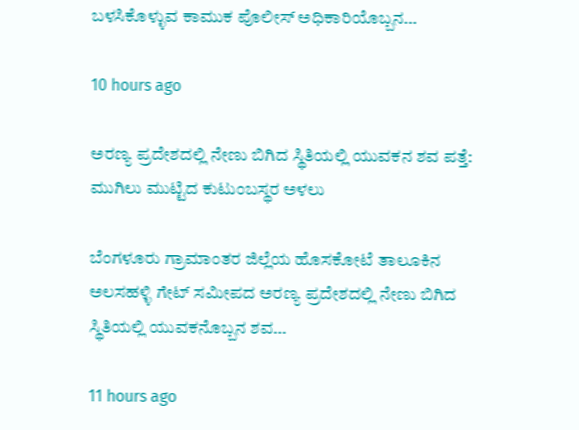ಬಳಸಿಕೊಳ್ಳುವ ಕಾಮುಕ ಪೊಲೀಸ್ ಅಧಿಕಾರಿಯೊಬ್ಬನ…

10 hours ago

ಅರಣ್ಯ ಪ್ರದೇಶದಲ್ಲಿ ನೇಣು ಬಿಗಿದ ಸ್ಥಿತಿಯಲ್ಲಿ ಯುವಕನ ಶವ ಪತ್ತೆ: ಮುಗಿಲು ಮುಟ್ಟಿದ ಕುಟುಂಬಸ್ಥರ ಅಳಲು

ಬೆಂಗಳೂರು ಗ್ರಾಮಾಂತರ ಜಿಲ್ಲೆಯ ಹೊಸಕೋಟೆ ತಾಲೂಕಿನ ಅಲಸಹಳ್ಳಿ ಗೇಟ್ ಸಮೀಪದ ಅರಣ್ಯ ಪ್ರದೇಶದಲ್ಲಿ ನೇಣು ಬಿಗಿದ ಸ್ಥಿತಿಯಲ್ಲಿ ಯುವಕನೊಬ್ಬನ ಶವ…

11 hours ago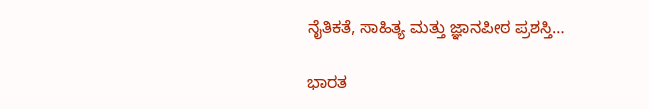ನೈತಿಕತೆ, ಸಾಹಿತ್ಯ ಮತ್ತು ಜ್ಞಾನಪೀಠ ಪ್ರಶಸ್ತಿ…

ಭಾರತ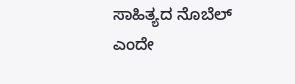ಸಾಹಿತ್ಯದ ನೊಬೆಲ್ ಎಂದೇ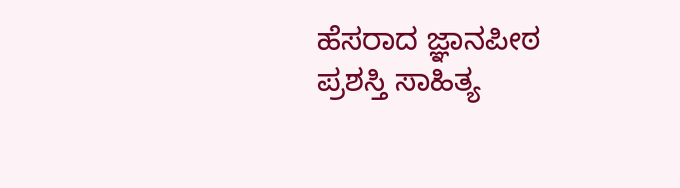ಹೆಸರಾದ ಜ್ಞಾನಪೀಠ ಪ್ರಶಸ್ತಿ ಸಾಹಿತ್ಯ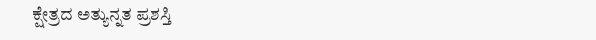ಕ್ಷೇತ್ರದ ಅತ್ಯುನ್ನತ ಪ್ರಶಸ್ತಿ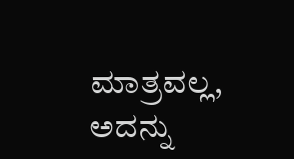ಮಾತ್ರವಲ್ಲ, ಅದನ್ನು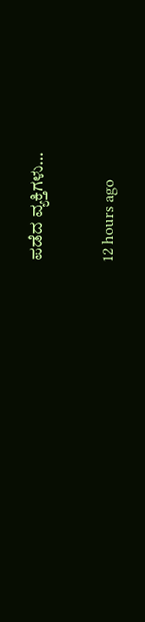ಪಡೆದ ವ್ಯಕ್ತಿಗಳು…

12 hours ago